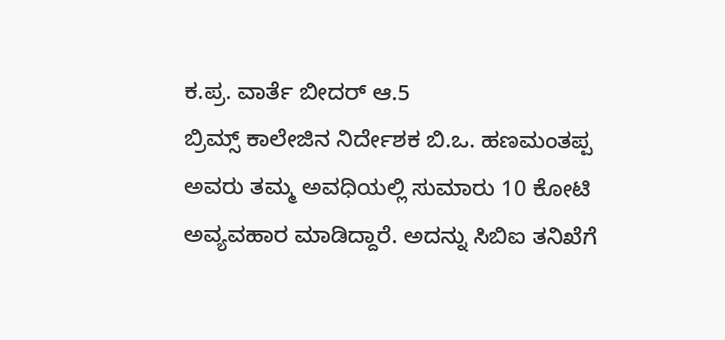ಕ.ಪ್ರ. ವಾರ್ತೆ ಬೀದರ್ ಆ.5
ಬ್ರಿಮ್ಸ್ ಕಾಲೇಜಿನ ನಿರ್ದೇಶಕ ಬಿ.ಒ. ಹಣಮಂತಪ್ಪ ಅವರು ತಮ್ಮ ಅವಧಿಯಲ್ಲಿ ಸುಮಾರು 10 ಕೋಟಿ ಅವ್ಯವಹಾರ ಮಾಡಿದ್ದಾರೆ. ಅದನ್ನು ಸಿಬಿಐ ತನಿಖೆಗೆ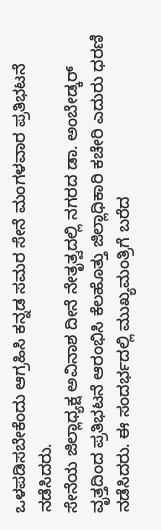ಒಳಪಡಿಸಬೇಕೆಂದು ಆಗ್ರಹಿಸಿ ಕನ್ನಡ ಸಮರ ಸೇನೆ ಮಂಗಳವಾರ ಪ್ರತಿಭಟನೆ ನಡೆಸಿದರು.
ಸೇನೆಯ ಜಿಲ್ಲಾಧ್ಯಕ್ಷ ಅವಿನಾಶ ದೀನೆ ನೇತೃತ್ವದಲ್ಲಿ ನಗರದ ಡಾ. ಅಂಬೇಡ್ಕರ್ ವೃತ್ತದಿಂದ ಪ್ರತಿಭಟನೆ ಆರಂಭಿಸಿ ಕೆಲಹೊತ್ತು ಜಿಲ್ಲಾಧಿಕಾರಿ ಕಚೇರಿ ಎದುರು ಧರಣಿ ನಡೆಸಿದರು. ಈ ಸಂದರ್ಭದಲ್ಲಿ ಮುಖ್ಯಮಂತ್ರಿಗೆ ಬರೆದ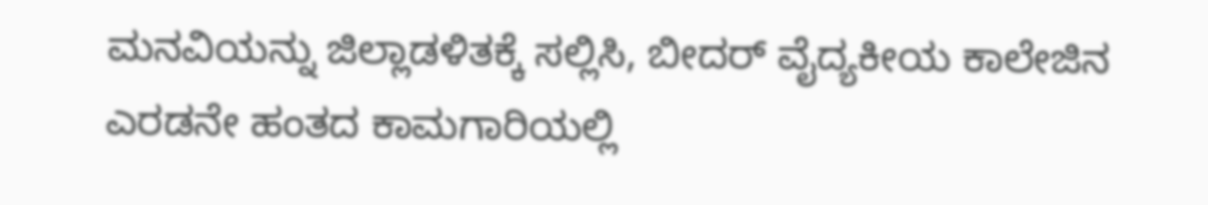ಮನವಿಯನ್ನು ಜಿಲ್ಲಾಡಳಿತಕ್ಕೆ ಸಲ್ಲಿಸಿ, ಬೀದರ್ ವೈದ್ಯಕೀಯ ಕಾಲೇಜಿನ ಎರಡನೇ ಹಂತದ ಕಾಮಗಾರಿಯಲ್ಲಿ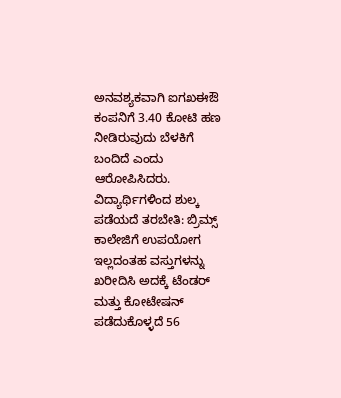ಅನವಶ್ಯಕವಾಗಿ ಐಗಖಈಔ ಕಂಪನಿಗೆ 3.40 ಕೋಟಿ ಹಣ ನೀಡಿರುವುದು ಬೆಳಕಿಗೆ ಬಂದಿದೆ ಎಂದು ಆರೋಪಿಸಿದರು.
ವಿದ್ಯಾರ್ಥಿಗಳಿಂದ ಶುಲ್ಕ ಪಡೆಯದೆ ತರಬೇತಿ: ಬ್ರಿಮ್ಸ್ ಕಾಲೇಜಿಗೆ ಉಪಯೋಗ ಇಲ್ಲದಂತಹ ವಸ್ತುಗಳನ್ನು ಖರೀದಿಸಿ ಅದಕ್ಕೆ ಟೆಂಡರ್ ಮತ್ತು ಕೋಟೇಷನ್ ಪಡೆದುಕೊಳ್ಳದೆ 56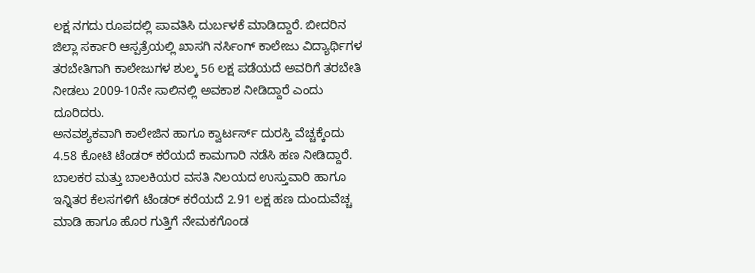ಲಕ್ಷ ನಗದು ರೂಪದಲ್ಲಿ ಪಾವತಿಸಿ ದುರ್ಬಳಕೆ ಮಾಡಿದ್ದಾರೆ. ಬೀದರಿನ ಜಿಲ್ಲಾ ಸರ್ಕಾರಿ ಆಸ್ಪತ್ರೆಯಲ್ಲಿ ಖಾಸಗಿ ನರ್ಸಿಂಗ್ ಕಾಲೇಜು ವಿದ್ಯಾರ್ಥಿಗಳ ತರಬೇತಿಗಾಗಿ ಕಾಲೇಜುಗಳ ಶುಲ್ಕ 56 ಲಕ್ಷ ಪಡೆಯದೆ ಅವರಿಗೆ ತರಬೇತಿ ನೀಡಲು 2009-10ನೇ ಸಾಲಿನಲ್ಲಿ ಅವಕಾಶ ನೀಡಿದ್ದಾರೆ ಎಂದು ದೂರಿದರು.
ಅನವಶ್ಯಕವಾಗಿ ಕಾಲೇಜಿನ ಹಾಗೂ ಕ್ವಾರ್ಟರ್ಸ್ ದುರಸ್ತಿ ವೆಚ್ಚಕ್ಕೆಂದು 4.58 ಕೋಟಿ ಟೆಂಡರ್ ಕರೆಯದೆ ಕಾಮಗಾರಿ ನಡೆಸಿ ಹಣ ನೀಡಿದ್ದಾರೆ. ಬಾಲಕರ ಮತ್ತು ಬಾಲಕಿಯರ ವಸತಿ ನಿಲಯದ ಉಸ್ತುವಾರಿ ಹಾಗೂ ಇನ್ನಿತರ ಕೆಲಸಗಳಿಗೆ ಟೆಂಡರ್ ಕರೆಯದೆ 2.91 ಲಕ್ಷ ಹಣ ದುಂದುವೆಚ್ಚ ಮಾಡಿ ಹಾಗೂ ಹೊರ ಗುತ್ತಿಗೆ ನೇಮಕಗೊಂಡ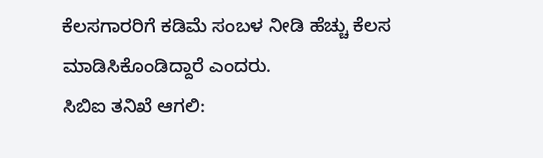ಕೆಲಸಗಾರರಿಗೆ ಕಡಿಮೆ ಸಂಬಳ ನೀಡಿ ಹೆಚ್ಚು ಕೆಲಸ ಮಾಡಿಸಿಕೊಂಡಿದ್ದಾರೆ ಎಂದರು.
ಸಿಬಿಐ ತನಿಖೆ ಆಗಲಿ: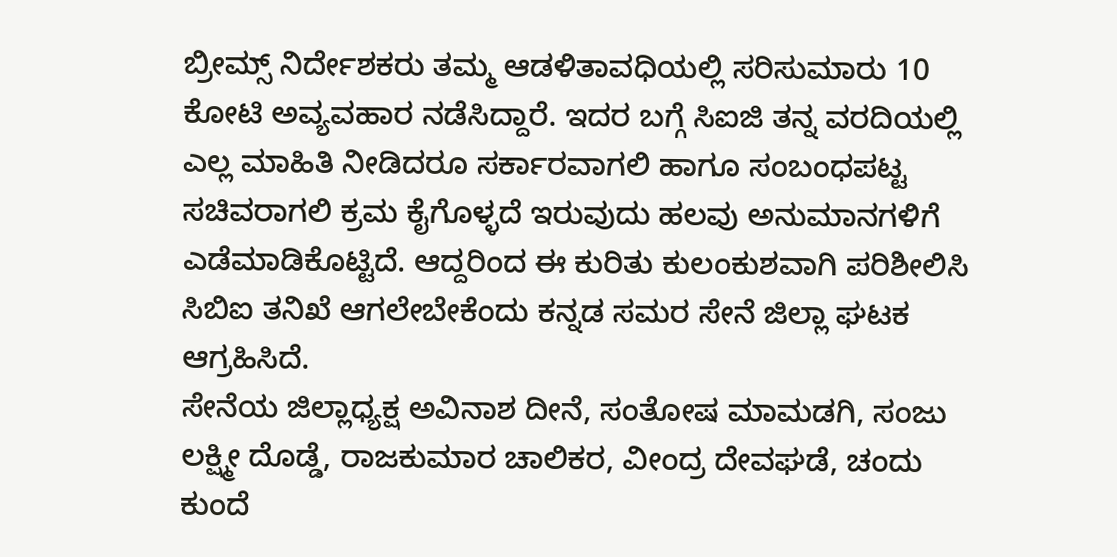ಬ್ರೀಮ್ಸ್ ನಿರ್ದೇಶಕರು ತಮ್ಮ ಆಡಳಿತಾವಧಿಯಲ್ಲಿ ಸರಿಸುಮಾರು 10 ಕೋಟಿ ಅವ್ಯವಹಾರ ನಡೆಸಿದ್ದಾರೆ. ಇದರ ಬಗ್ಗೆ ಸಿಐಜಿ ತನ್ನ ವರದಿಯಲ್ಲಿ ಎಲ್ಲ ಮಾಹಿತಿ ನೀಡಿದರೂ ಸರ್ಕಾರವಾಗಲಿ ಹಾಗೂ ಸಂಬಂಧಪಟ್ಟ ಸಚಿವರಾಗಲಿ ಕ್ರಮ ಕೈಗೊಳ್ಳದೆ ಇರುವುದು ಹಲವು ಅನುಮಾನಗಳಿಗೆ ಎಡೆಮಾಡಿಕೊಟ್ಟಿದೆ. ಆದ್ದರಿಂದ ಈ ಕುರಿತು ಕುಲಂಕುಶವಾಗಿ ಪರಿಶೀಲಿಸಿ ಸಿಬಿಐ ತನಿಖೆ ಆಗಲೇಬೇಕೆಂದು ಕನ್ನಡ ಸಮರ ಸೇನೆ ಜಿಲ್ಲಾ ಘಟಕ ಆಗ್ರಹಿಸಿದೆ.
ಸೇನೆಯ ಜಿಲ್ಲಾಧ್ಯಕ್ಷ ಅವಿನಾಶ ದೀನೆ, ಸಂತೋಷ ಮಾಮಡಗಿ, ಸಂಜು ಲಕ್ಷ್ಮೀ ದೊಡ್ಡೆ, ರಾಜಕುಮಾರ ಚಾಲಿಕರ, ವೀಂದ್ರ ದೇವಘಡೆ, ಚಂದು ಕುಂದೆ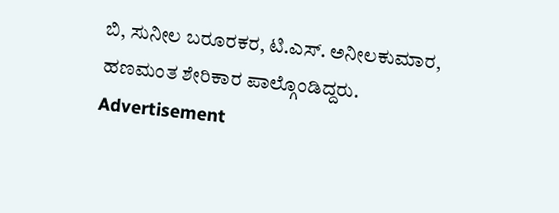ಬಿ, ಸುನೀಲ ಬರೂರಕರ, ಟಿ.ಎಸ್. ಅನೀಲಕುಮಾರ, ಹಣಮಂತ ಶೇರಿಕಾರ ಪಾಲ್ಗೊಂಡಿದ್ದರು.
Advertisement